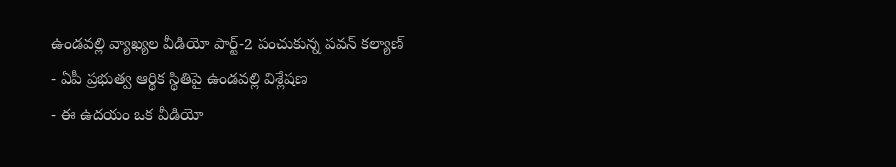ఉండవల్లి వ్యాఖ్యల వీడియో పార్ట్-2 పంచుకున్న పవన్ కల్యాణ్
- ఏపీ ప్రభుత్వ ఆర్థిక స్థితిపై ఉండవల్లి విశ్లేషణ
- ఈ ఉదయం ఒక వీడియో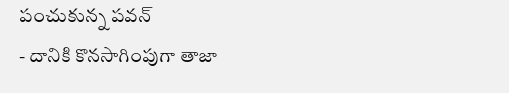పంచుకున్న పవన్
- దానికి కొనసాగింపుగా తాజా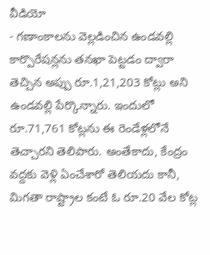వీడియో
- గణాంకాలను వెల్లడించిన ఉండవల్లి
కార్పొరేషన్లను తనఖా పెట్టడం ద్వారా తెచ్చిన అప్పు రూ.1,21,203 కోట్లు అని ఉండవల్లి పేర్కొన్నారు. ఇందులో రూ.71,761 కోట్లను ఈ రెండేళ్లలోనే తెచ్చారని తెలిపారు. అంతేకాదు, కేంద్రం వద్దకు వెళ్లి ఏంచేశారో తెలియదు కానీ, మిగతా రాష్ట్రాల కంటే ఓ రూ.20 వేల కోట్ల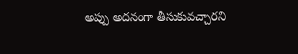అప్పు అదనంగా తీసుకువచ్చారని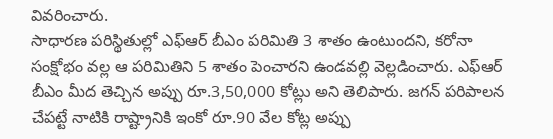వివరించారు.
సాధారణ పరిస్థితుల్లో ఎఫ్ఆర్ బీఎం పరిమితి 3 శాతం ఉంటుందని, కరోనా సంక్షోభం వల్ల ఆ పరిమితిని 5 శాతం పెంచారని ఉండవల్లి వెల్లడించారు. ఎఫ్ఆర్ బీఎం మీద తెచ్చిన అప్పు రూ.3,50,000 కోట్లు అని తెలిపారు. జగన్ పరిపాలన చేపట్టే నాటికి రాష్ట్రానికి ఇంకో రూ.90 వేల కోట్ల అప్పు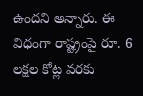ఉందని అన్నారు. ఈ విధంగా రాష్ట్రంపై రూ. 6 లక్షల కోట్ల వరకు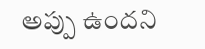అప్పు ఉందని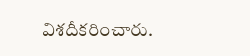విశదీకరించారు.